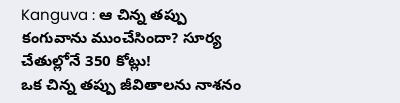Kanguva : ఆ చిన్న తప్పు కంగువాను ముంచేసిందా? సూర్య చేతుల్లోనే 350 కోట్లు!
ఒక చిన్న తప్పు జీవితాలను నాశనం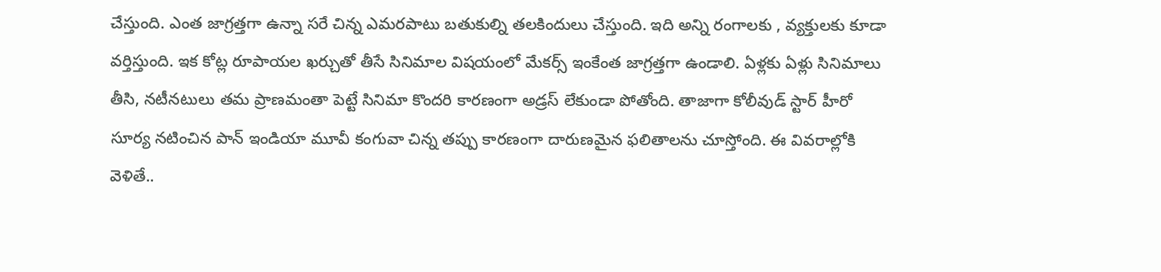చేస్తుంది. ఎంత జాగ్రత్తగా ఉన్నా సరే చిన్న ఎమరపాటు బతుకుల్ని తలకిందులు చేస్తుంది. ఇది అన్ని రంగాలకు , వ్యక్తులకు కూడా వర్తిస్తుంది. ఇక కోట్ల రూపాయల ఖర్చుతో తీసే సినిమాల విషయంలో మేకర్స్ ఇంకేంత జాగ్రత్తగా ఉండాలి. ఏళ్లకు ఏళ్లు సినిమాలు తీసి, నటీనటులు తమ ప్రాణమంతా పెట్టే సినిమా కొందరి కారణంగా అడ్రస్ లేకుండా పోతోంది. తాజాగా కోలీవుడ్ స్టార్ హీరో సూర్య నటించిన పాన్ ఇండియా మూవీ కంగువా చిన్న తప్పు కారణంగా దారుణమైన ఫలితాలను చూస్తోంది. ఈ వివరాల్లోకి వెళితే..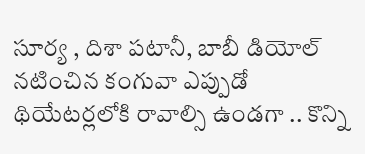సూర్య , దిశా పటానీ, బాబీ డియోల్ నటించిన కంగువా ఎప్పుడో థియేటర్లలోకి రావాల్సి ఉండగా .. కొన్ని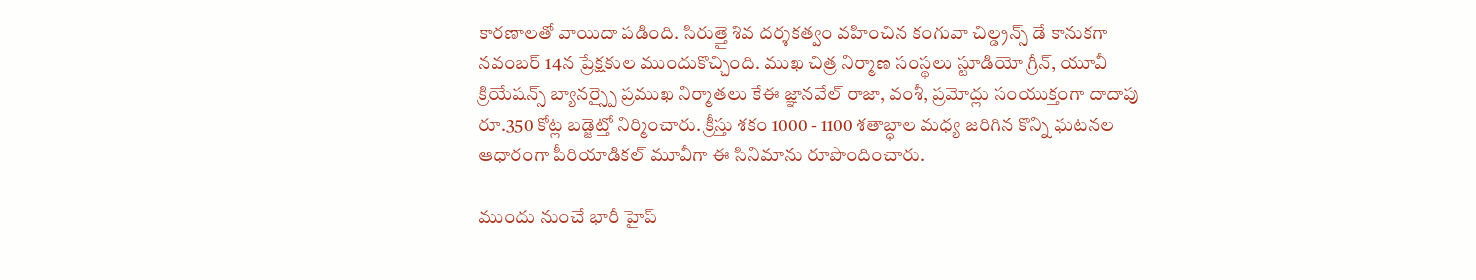కారణాలతో వాయిదా పడింది. సిరుత్తై శివ దర్శకత్వం వహించిన కంగువా చిల్డ్రన్స్ డే కానుకగా నవంబర్ 14న ప్రేక్షకుల ముందుకొచ్చింది. ముఖ చిత్ర నిర్మాణ సంస్థలు స్టూడియో గ్రీన్, యూవీ క్రియేషన్స్ బ్యానర్స్పై ప్రముఖ నిర్మాతలు కేఈ జ్ఞానవేల్ రాజా, వంశీ, ప్రమోద్లు సంయుక్తంగా దాదాపు రూ.350 కోట్ల బడ్జెట్తో నిర్మించారు. క్రీస్తు శకం 1000 - 1100 శతాబ్ధాల మధ్య జరిగిన కొన్ని ఘటనల ఆధారంగా పీరియాడికల్ మూవీగా ఈ సినిమాను రూపొందించారు.

ముందు నుంచే భారీ హైప్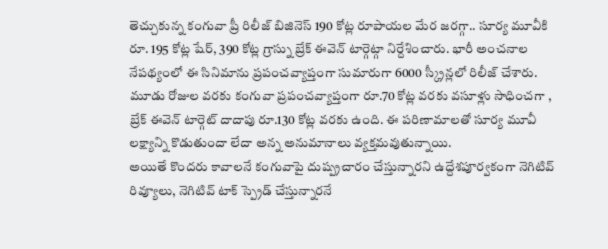తెచ్చుకున్న కంగువా ప్రీ రిలీజ్ బిజినెస్ 190 కోట్ల రూపాయల మేర జరగ్గా.. సూర్య మూవీకి రూ. 195 కోట్ల షేర్, 390 కోట్ల గ్రాస్ను బ్రేక్ ఈవెన్ టార్గెట్గా నిర్దేశించారు. భారీ అంచనాల నేపథ్యంలో ఈ సినిమాను ప్రపంచవ్యాప్తంగా సుమారుగా 6000 స్క్రీన్లలో రిలీజ్ చేశారు. మూడు రోజుల వరకు కంగువా ప్రపంచవ్యాప్తంగా రూ.70 కోట్ల వరకు వసూళ్లు సాధించగా , బ్రేక్ ఈవెన్ టార్గెట్ దాదాపు రూ.130 కోట్ల వరకు ఉంది. ఈ పరిణామాలతో సూర్య మూవీ లక్ష్యాన్ని కొడుతుందా లేదా అన్న అనుమానాలు వ్యక్తమవుతున్నాయి.
అయితే కొందరు కావాలనే కంగువాపై దుష్ప్రచారం చేస్తున్నారని ఉద్దేశపూర్వకంగా నెగిటివ్ రివ్యూలు, నెగిటివ్ టాక్ స్ప్రెడ్ చేస్తున్నారనే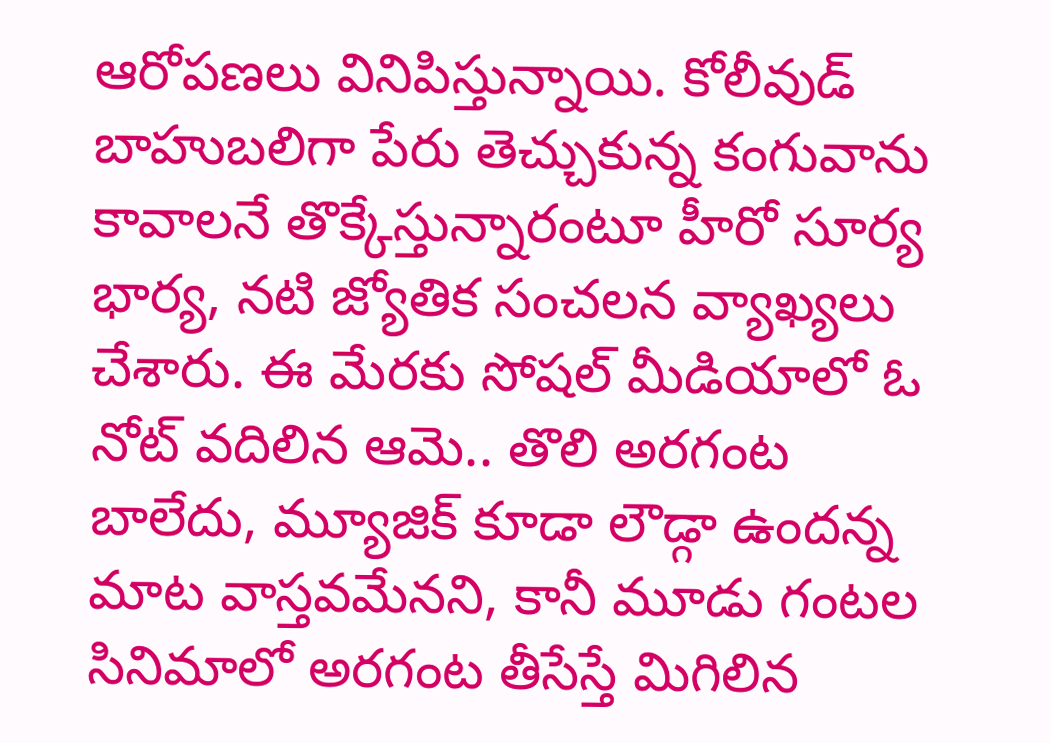ఆరోపణలు వినిపిస్తున్నాయి. కోలీవుడ్ బాహుబలిగా పేరు తెచ్చుకున్న కంగువాను కావాలనే తొక్కేస్తున్నారంటూ హీరో సూర్య భార్య, నటి జ్యోతిక సంచలన వ్యాఖ్యలు చేశారు. ఈ మేరకు సోషల్ మీడియాలో ఓ నోట్ వదిలిన ఆమె.. తొలి అరగంట బాలేదు, మ్యూజిక్ కూడా లౌడ్గా ఉందన్న మాట వాస్తవమేనని, కానీ మూడు గంటల సినిమాలో అరగంట తీసేస్తే మిగిలిన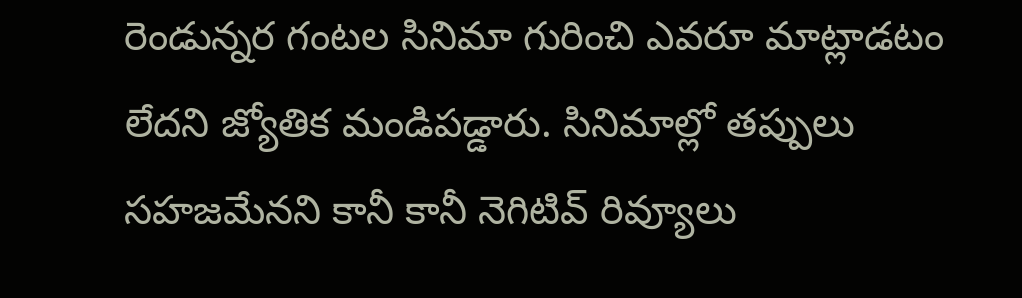రెండున్నర గంటల సినిమా గురించి ఎవరూ మాట్లాడటం లేదని జ్యోతిక మండిపడ్డారు. సినిమాల్లో తప్పులు సహజమేనని కానీ కానీ నెగిటివ్ రివ్యూలు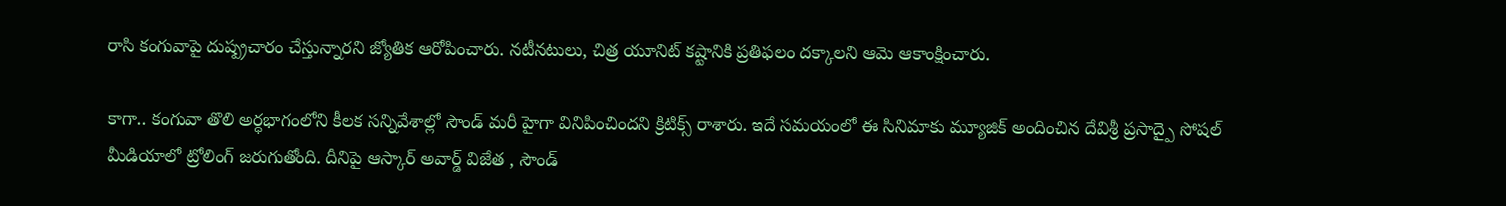రాసి కంగువాపై దుష్ప్రచారం చేస్తున్నారని జ్యోతిక ఆరోపించారు. నటీనటులు, చిత్ర యూనిట్ కష్టానికి ప్రతిఫలం దక్కాలని ఆమె ఆకాంక్షించారు.

కాగా.. కంగువా తొలి అర్ధభాగంలోని కీలక సన్నివేశాల్లో సౌండ్ మరీ హైగా వినిపించిందని క్రిటిక్స్ రాశారు. ఇదే సమయంలో ఈ సినిమాకు మ్యూజిక్ అందించిన దేవిశ్రీ ప్రసాద్పై సోషల్ మీడియాలో ట్రోలింగ్ జరుగుతోంది. దీనిపై ఆస్కార్ అవార్డ్ విజేత , సౌండ్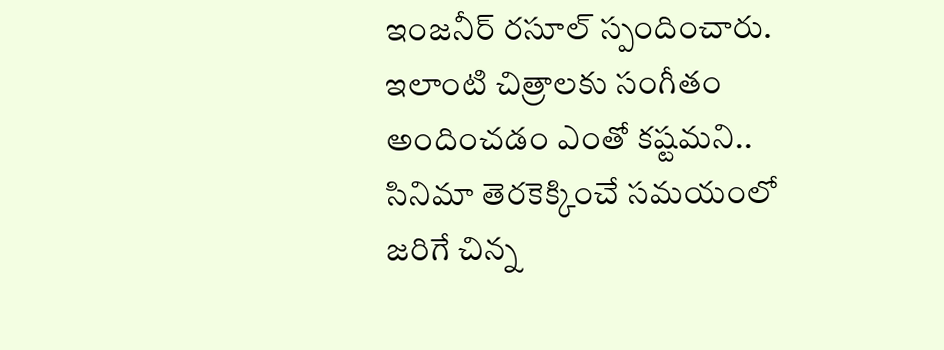ఇంజనీర్ రసూల్ స్పందించారు. ఇలాంటి చిత్రాలకు సంగీతం అందించడం ఎంతో కష్టమని.. సినిమా తెరకెక్కించే సమయంలో జరిగే చిన్న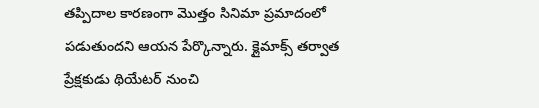తప్పిదాల కారణంగా మొత్తం సినిమా ప్రమాదంలో పడుతుందని ఆయన పేర్కొన్నారు. క్లైమాక్స్ తర్వాత ప్రేక్షకుడు థియేటర్ నుంచి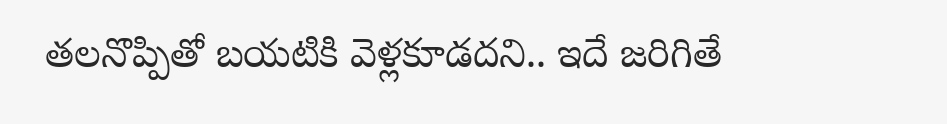తలనొప్పితో బయటికి వెళ్లకూడదని.. ఇదే జరిగితే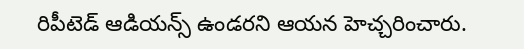రిపీటెడ్ ఆడియన్స్ ఉండరని ఆయన హెచ్చరించారు.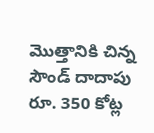మొత్తానికి చిన్న సౌండ్ దాదాపు రూ. 350 కోట్ల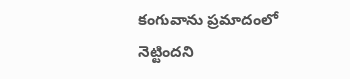కంగువాను ప్రమాదంలో నెట్టిందని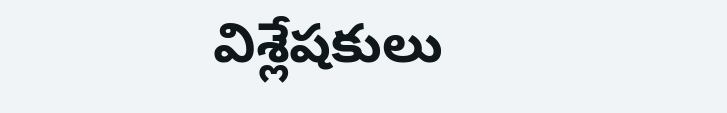విశ్లేషకులు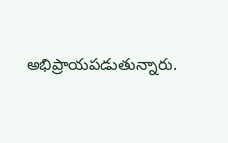అభిప్రాయపడుతున్నారు.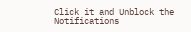Click it and Unblock the Notifications